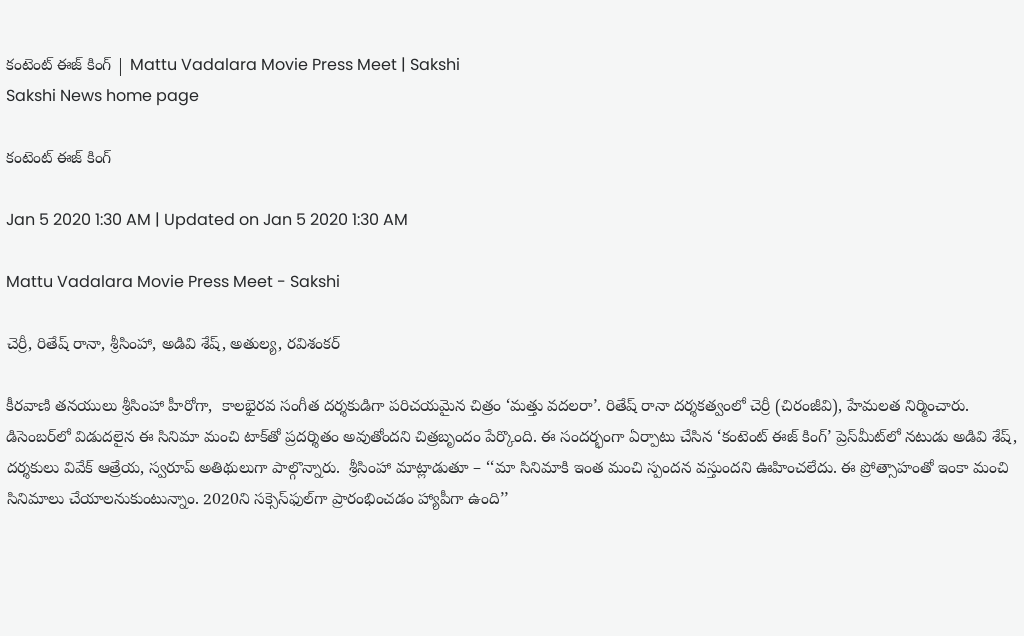కంటెంట్‌ ఈజ్‌ కింగ్‌ | Mattu Vadalara Movie Press Meet | Sakshi
Sakshi News home page

కంటెంట్‌ ఈజ్‌ కింగ్‌

Jan 5 2020 1:30 AM | Updated on Jan 5 2020 1:30 AM

Mattu Vadalara Movie Press Meet - Sakshi

చెర్రీ, రితేష్‌ రానా, శ్రీసింహా, అడివి శేష్, అతుల్య, రవిశంకర్‌

కీరవాణి తనయులు శ్రీసింహా హీరోగా,  కాలభైరవ సంగీత దర్శకుడిగా పరిచయమైన చిత్రం ‘మత్తు వదలరా’. రితేష్‌ రానా దర్శకత్వంలో చెర్రీ (చిరంజీవి), హేమలత నిర్మించారు. డిసెంబర్‌లో విడుదలైన ఈ సినిమా మంచి టాక్‌తో ప్రదర్శితం అవుతోందని చిత్రబృందం పేర్కొంది. ఈ సందర్భంగా ఏర్పాటు చేసిన ‘కంటెంట్‌ ఈజ్‌ కింగ్‌’ ప్రెస్‌మీట్‌లో నటుడు అడివి శేష్, దర్శకులు వివేక్‌ ఆత్రేయ, స్వరూప్‌ అతిథులుగా పాల్గొన్నారు.  శ్రీసింహా మాట్లాడుతూ – ‘‘మా సినిమాకి ఇంత మంచి స్పందన వస్తుందని ఊహించలేదు. ఈ ప్రోత్సాహంతో ఇంకా మంచి సినిమాలు చేయాలనుకుంటున్నాం. 2020ని సక్సెస్‌ఫుల్‌గా ప్రారంభించడం హ్యాపీగా ఉంది’’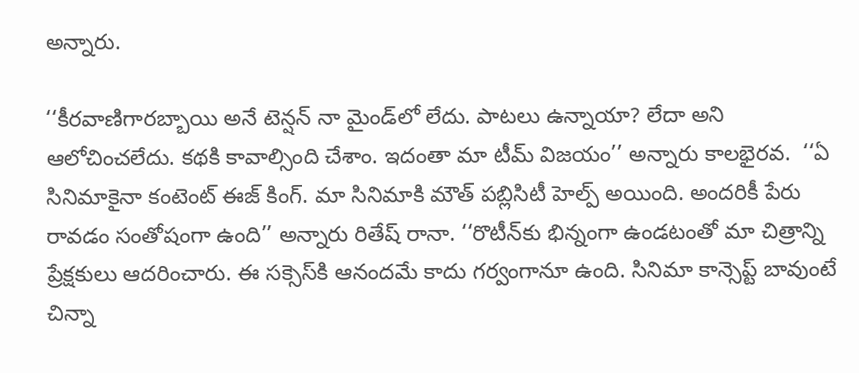అన్నారు.

‘‘కీరవాణిగారబ్బాయి అనే టెన్షన్‌ నా మైండ్‌లో లేదు. పాటలు ఉన్నాయా? లేదా అని ఆలోచించలేదు. కథకి కావాల్సింది చేశాం. ఇదంతా మా టీమ్‌ విజయం’’ అన్నారు కాలభైరవ.  ‘‘ఏ సినిమాకైనా కంటెంట్‌ ఈజ్‌ కింగ్‌. మా సినిమాకి మౌత్‌ పబ్లిసిటీ హెల్ప్‌ అయింది. అందరికీ పేరు రావడం సంతోషంగా ఉంది’’ అన్నారు రితేష్‌ రానా. ‘‘రొటీన్‌కు భిన్నంగా ఉండటంతో మా చిత్రాన్ని ప్రేక్షకులు ఆదరించారు. ఈ సక్సెస్‌కి ఆనందమే కాదు గర్వంగానూ ఉంది. సినిమా కాన్సెప్ట్‌ బావుంటే చిన్నా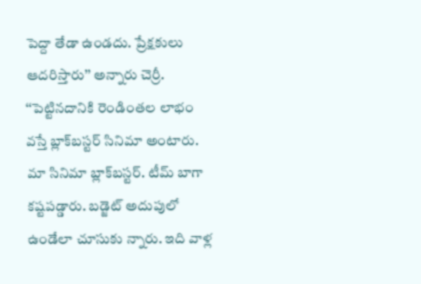పెద్దా తేడా ఉండదు. ప్రేక్షకులు ఆదరిస్తారు’’ అన్నారు చెర్రీ. ‘‘పెట్టినదానికి రెండింతల లాభం వస్తే బ్లాక్‌బస్టర్‌ సినిమా అంటారు. మా సినిమా బ్లాక్‌బస్టర్‌. టీమ్‌ బాగా కష్టపడ్డారు. బడ్జెట్‌ అదుపులో ఉండేలా చూసుకు న్నారు. ఇది వాళ్ల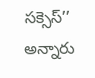సక్సెస్‌’’ అన్నారు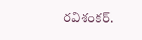రవిశంకర్‌.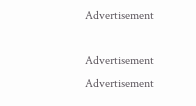Advertisement

Advertisement
Advertisement